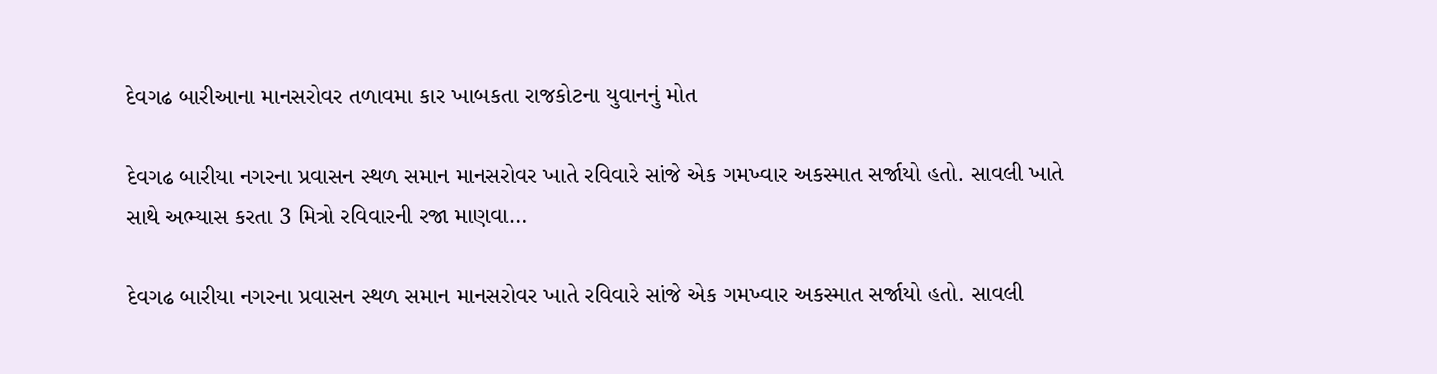દેવગઢ બારીઆના માનસરોવર તળાવમા કાર ખાબકતા રાજકોટના યુવાનનું મોત

દેવગઢ બારીયા નગરના પ્રવાસન સ્થળ સમાન માનસરોવર ખાતે રવિવારે સાંજે એક ગમખ્વાર અકસ્માત સર્જાયો હતો. સાવલી ખાતે સાથે અભ્યાસ કરતા 3 મિત્રો રવિવારની રજા માણવા…

દેવગઢ બારીયા નગરના પ્રવાસન સ્થળ સમાન માનસરોવર ખાતે રવિવારે સાંજે એક ગમખ્વાર અકસ્માત સર્જાયો હતો. સાવલી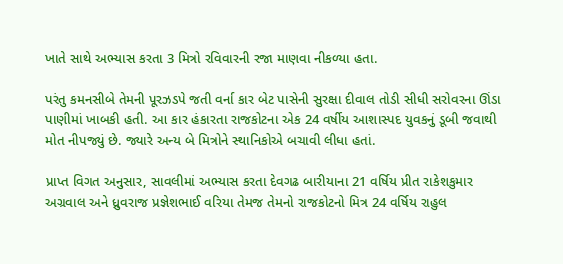ખાતે સાથે અભ્યાસ કરતા 3 મિત્રો રવિવારની રજા માણવા નીકળ્યા હતા.

પરંતુ કમનસીબે તેમની પૂરઝડપે જતી વર્ના કાર બેટ પાસેની સુરક્ષા દીવાલ તોડી સીધી સરોવરના ઊંડા પાણીમાં ખાબકી હતી. આ કાર હંકારતા રાજકોટના એક 24 વર્ષીય આશાસ્પદ યુવકનું ડૂબી જવાથી મોત નીપજ્યું છે. જ્યારે અન્ય બે મિત્રોને સ્થાનિકોએ બચાવી લીધા હતાં.

પ્રાપ્ત વિગત અનુસાર, સાવલીમાં અભ્યાસ કરતા દેવગઢ બારીયાના 21 વર્ષિય પ્રીત રાકેશકુમાર અગ્રવાલ અને ધ્રુવરાજ પ્રજ્ઞેશભાઈ વરિયા તેમજ તેમનો રાજકોટનો મિત્ર 24 વર્ષિય રાહુલ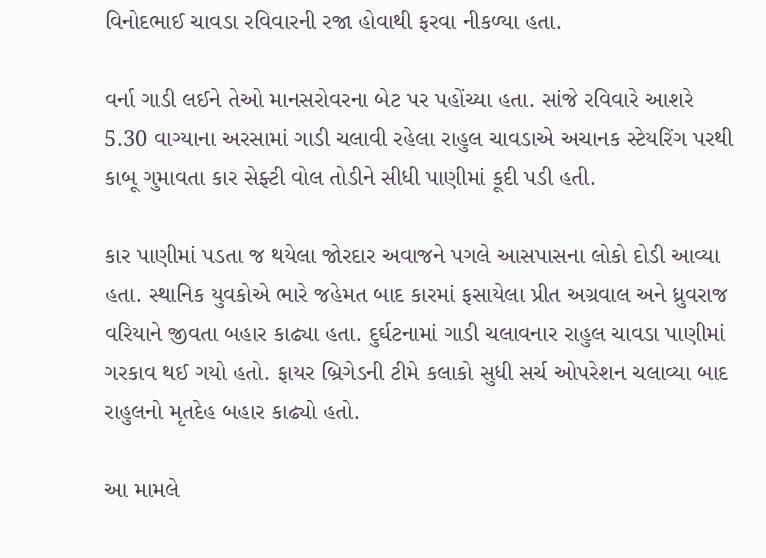વિનોદભાઈ ચાવડા રવિવારની રજા હોવાથી ફરવા નીકળ્યા હતા.

વર્ના ગાડી લઈને તેઓ માનસરોવરના બેટ પર પહોંચ્યા હતા. સાંજે રવિવારે આશરે 5.30 વાગ્યાના અરસામાં ગાડી ચલાવી રહેલા રાહુલ ચાવડાએ અચાનક સ્ટેયરિંગ પરથી કાબૂ ગુમાવતા કાર સેફ્ટી વોલ તોડીને સીધી પાણીમાં કૂદી પડી હતી.

કાર પાણીમાં પડતા જ થયેલા જોરદાર અવાજને પગલે આસપાસના લોકો દોડી આવ્યા હતા. સ્થાનિક યુવકોએ ભારે જહેમત બાદ કારમાં ફસાયેલા પ્રીત અગ્રવાલ અને ધ્રુવરાજ વરિયાને જીવતા બહાર કાઢ્યા હતા. દુર્ઘટનામાં ગાડી ચલાવનાર રાહુલ ચાવડા પાણીમાં ગરકાવ થઈ ગયો હતો. ફાયર બ્રિગેડની ટીમે કલાકો સુધી સર્ચ ઓપરેશન ચલાવ્યા બાદ રાહુલનો મૃતદેહ બહાર કાઢ્યો હતો.

આ મામલે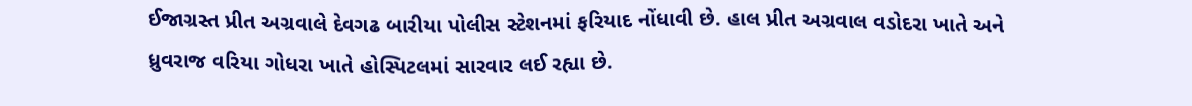ઈજાગ્રસ્ત પ્રીત અગ્રવાલે દેવગઢ બારીયા પોલીસ સ્ટેશનમાં ફરિયાદ નોંધાવી છે. હાલ પ્રીત અગ્રવાલ વડોદરા ખાતે અને ધ્રુવરાજ વરિયા ગોધરા ખાતે હોસ્પિટલમાં સારવાર લઈ રહ્યા છે.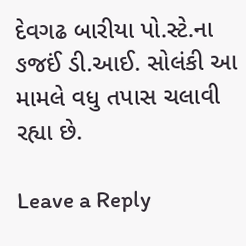દેવગઢ બારીયા પો.સ્ટે.ના ઙજઈં ડી.આઈ. સોલંકી આ મામલે વધુ તપાસ ચલાવી રહ્યા છે.

Leave a Reply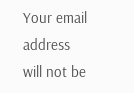Your email address will not be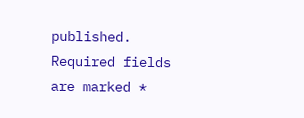published. Required fields are marked *